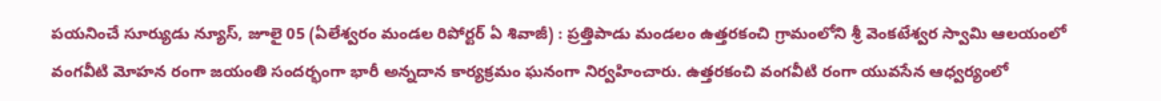పయనించే సూర్యుడు న్యూస్, జూలై 05 (ఏలేశ్వరం మండల రిపోర్టర్ ఏ శివాజీ) : ప్రత్తిపాడు మండలం ఉత్తరకంచి గ్రామంలోని శ్రీ వెంకటేశ్వర స్వామి ఆలయంలో వంగవీటి మోహన రంగా జయంతి సందర్భంగా భారీ అన్నదాన కార్యక్రమం ఘనంగా నిర్వహించారు. ఉత్తరకంచి వంగవీటి రంగా యువసేన ఆధ్వర్యంలో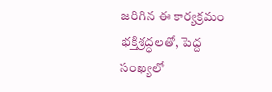జరిగిన ఈ కార్యక్రమం భక్తిశ్రద్ధలతో, పెద్ద సంఖ్యలో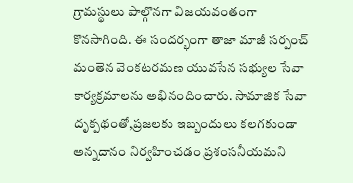గ్రామస్థులు పాల్గొనగా విజయవంతంగా కొనసాగింది. ఈ సందర్భంగా తాజా మాజీ సర్పంచ్ మంతెన వెంకటరమణ యువసేన సభ్యుల సేవా కార్యక్రమాలను అభినందించారు. సామాజిక సేవా దృక్పథంతో,ప్రజలకు ఇబ్బందులు కలగకుండా అన్నదానం నిర్వహించడం ప్రశంసనీయమని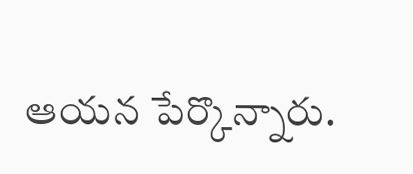ఆయన పేర్కొన్నారు.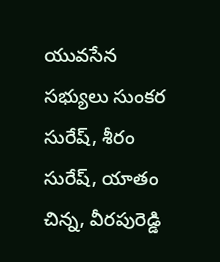యువసేన సభ్యులు సుంకర సురేష్, శీరం సురేష్, యాతం చిన్న, వీరపురెడ్డి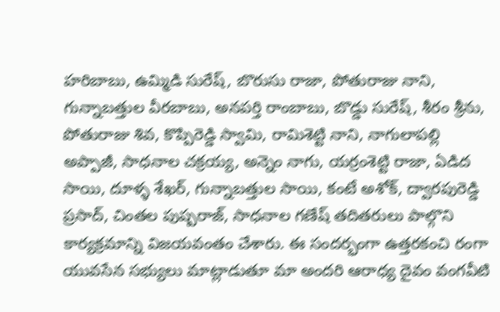హరిబాబు, ఉమ్మిడి సురేష్, బొరుసు రాజా, పోతురాజు నాని, గున్నాబత్తుల వీరబాబు, అనపర్తి రాంబాబు, బొడ్డు సురేష్, శీరం శ్రీను, పోతురాజు శివ, కొప్పిరెడ్డి స్వామి, రామిశెట్టి నాని, నాగులాపల్లి అప్పాజీ, సాధనాల చక్రయ్య, అన్నెం నాగు, యర్రంశెట్టి రాజా, ఏడిద సాయి, దూళ్ళ శేఖర్, గున్నాబత్తుల సాయి, కంటే అశోక్, ద్వారపురెడ్డి ప్రసాద్, చింతల పుష్పరాజ్, సాధనాల గణేష్ తదితరులు పాల్గొని కార్యక్రమాన్ని విజయవంతం చేశారు. ఈ సందర్భంగా ఉత్తరకంచి రంగా యువసేన సభ్యులు మాట్లాడుతూ మా అందరి ఆరాధ్య దైవం వంగవీటి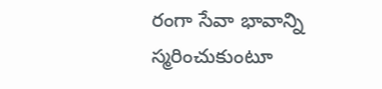రంగా సేవా భావాన్ని స్మరించుకుంటూ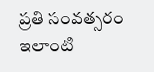ప్రతి సంవత్సరం ఇలాంటి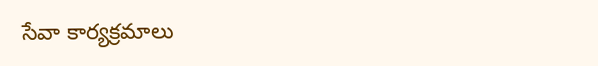సేవా కార్యక్రమాలు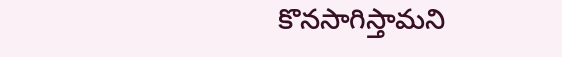కొనసాగిస్తామని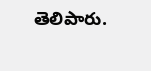తెలిపారు.